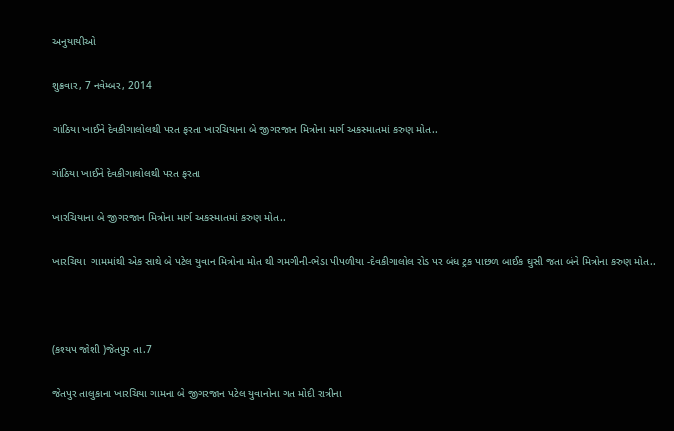અનુયાયીઓ

શુક્રવાર, 7 નવેમ્બર, 2014

ગાંઠિયા ખાઈને દેવકીગાલોલથી પરત ફરતા ખારચિયાના બે જીગરજાન મિત્રોના માર્ગ અકસ્માતમાં કરુણ મોત..

ગાંઠિયા ખાઈને દેવકીગાલોલથી પરત ફરતા

ખારચિયાના બે જીગરજાન મિત્રોના માર્ગ અકસ્માતમાં કરુણ મોત..

ખારચિયા  ગામમાંથી એક સાથે બે પટેલ યુવાન મિત્રોના મોત થી ગમગીની-ભેડા પીપળીયા -દેવકીગાલોલ રોડ પર બંધ ટ્રક પાછળ બાઈક ઘુસી જતા બંને મિત્રોના કરુણ મોત..



(કશ્યપ જોશી )જેતપુર તા.7

જેતપુર તાલુકાના ખારચિયા ગામના બે જીગરજાન પટેલ યુવાનોના ગત મોદી રાત્રીના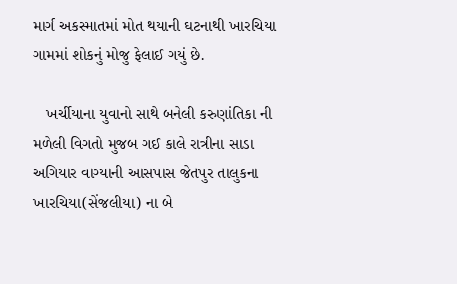માર્ગ અકસ્માતમાં મોત થયાની ઘટનાથી ખારચિયા ગામમાં શોકનું મોજુ ફેલાઈ ગયું છે.

   ખર્ચીયાના યુવાનો સાથે બનેલી કરુણાંતિકા ની મળેલી વિગતો મુજબ ગઈ કાલે રાત્રીના સાડા અગિયાર વાગ્યાની આસપાસ જેતપુર તાલુકના ખારચિયા(સેંજલીયા) ના બે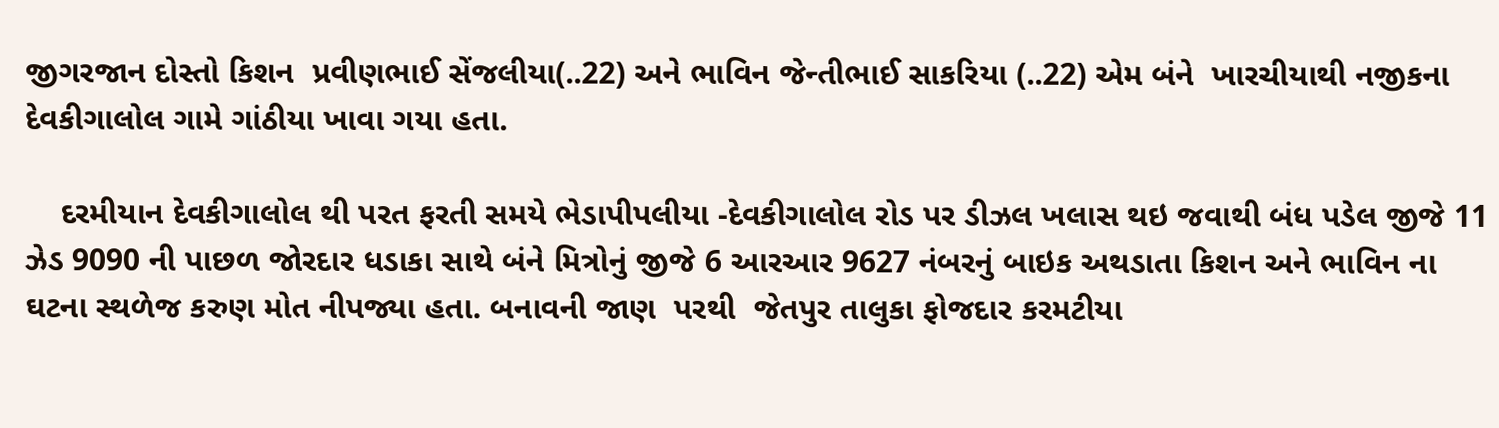જીગરજાન દોસ્તો કિશન  પ્રવીણભાઈ સેંજલીયા(..22) અને ભાવિન જેન્તીભાઈ સાકરિયા (..22) એમ બંને  ખારચીયાથી નજીકના દેવકીગાલોલ ગામે ગાંઠીયા ખાવા ગયા હતા.

    દરમીયાન દેવકીગાલોલ થી પરત ફરતી સમયે ભેડાપીપલીયા -દેવકીગાલોલ રોડ પર ડીઝલ ખલાસ થઇ જવાથી બંધ પડેલ જીજે 11 ઝેડ 9090 ની પાછળ જોરદાર ધડાકા સાથે બંને મિત્રોનું જીજે 6 આરઆર 9627 નંબરનું બાઇક અથડાતા કિશન અને ભાવિન ના ઘટના સ્થળેજ કરુણ મોત નીપજ્યા હતા. બનાવની જાણ  પરથી  જેતપુર તાલુકા ફોજદાર કરમટીયા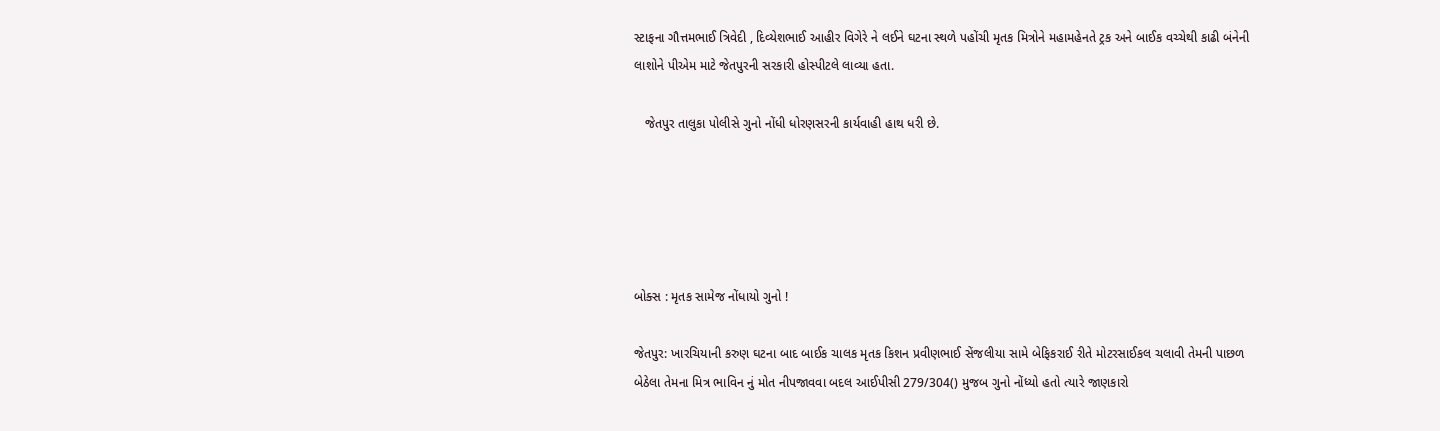સ્ટાફના ગૌત્તમભાઈ ત્રિવેદી , દિવ્યેશભાઈ આહીર વિગેરે ને લઈને ઘટના સ્થળે પહોંચી મૃતક મિત્રોને મહામહેનતે ટ્રક અને બાઈક વચ્ચેથી કાઢી બંનેની લાશોને પીએમ માટે જેતપુરની સરકારી હોસ્પીટલે લાવ્યા હતા.

   જેતપુર તાલુકા પોલીસે ગુનો નોંધી ધોરણસરની કાર્યવાહી હાથ ધરી છે.





બોક્સ : મૃતક સામેજ નોંધાયો ગુનો !

જેતપુર: ખારચિયાની કરુણ ઘટના બાદ બાઈક ચાલક મૃતક કિશન પ્રવીણભાઈ સેંજલીયા સામે બેફિકરાઈ રીતે મોટરસાઈકલ ચલાવી તેમની પાછળ બેઠેલા તેમના મિત્ર ભાવિન નું મોત નીપજાવવા બદલ આઈપીસી 279/304() મુજબ ગુનો નોંધ્યો હતો ત્યારે જાણકારો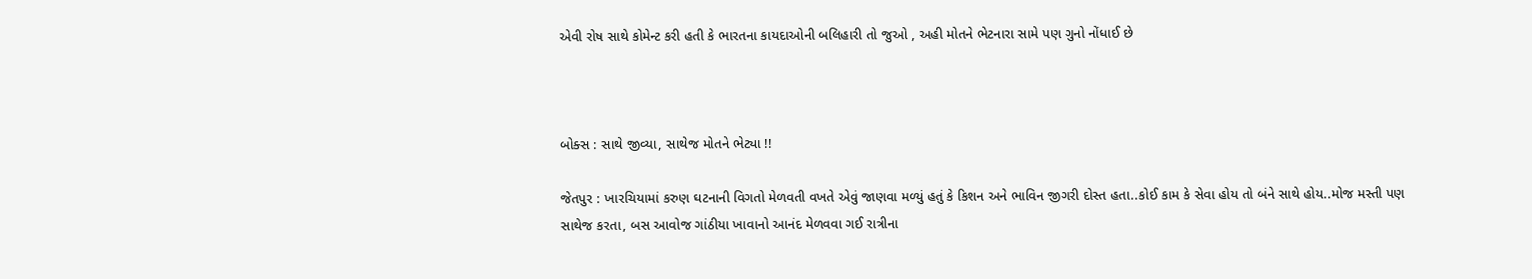એવી રોષ સાથે કોમેન્ટ કરી હતી કે ભારતના કાયદાઓની બલિહારી તો જુઓ , અહી મોતને ભેટનારા સામે પણ ગુનો નોંધાઈ છે



બોક્સ : સાથે જીવ્યા, સાથેજ મોતને ભેટ્યા !!

જેતપુર : ખારચિયામાં કરુણ ઘટનાની વિગતો મેળવતી વખતે એવું જાણવા મળ્યું હતું કે કિશન અને ભાવિન જીગરી દોસ્ત હતા..કોઈ કામ કે સેવા હોય તો બંને સાથે હોય..મોજ મસ્તી પણ સાથેજ કરતા, બસ આવોજ ગાંઠીયા ખાવાનો આનંદ મેળવવા ગઈ રાત્રીના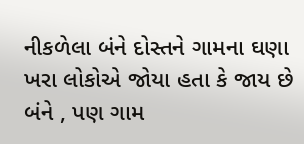નીકળેલા બંને દોસ્તને ગામના ઘણા ખરા લોકોએ જોયા હતા કે જાય છે બંને , પણ ગામ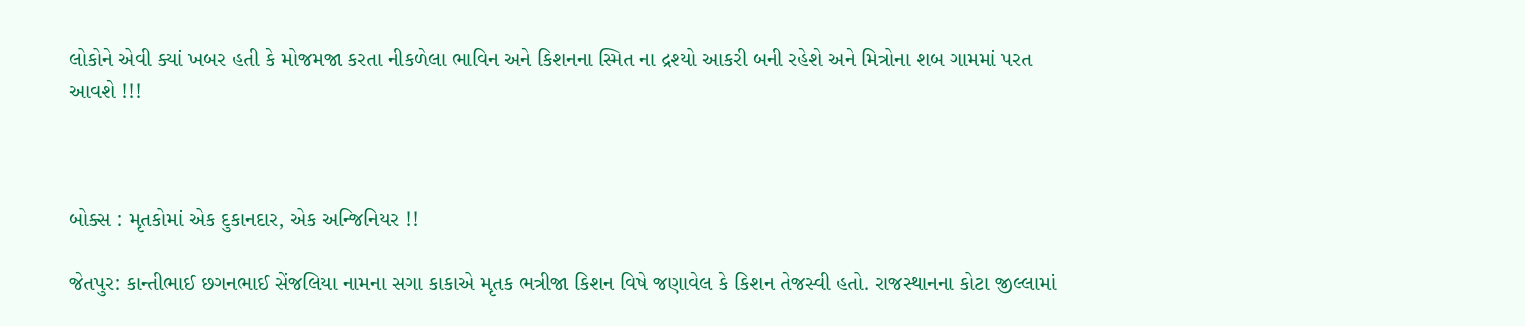લોકોને એવી ક્યાં ખબર હતી કે મોજમજા કરતા નીકળેલા ભાવિન અને કિશનના સ્મિત ના દ્રશ્યો આકરી બની રહેશે અને મિત્રોના શબ ગામમાં પરત આવશે !!!



બોક્સ : મૃતકોમાં એક દુકાનદાર, એક અન્જિનિયર !!

જેતપુર: કાન્તીભાઈ છગનભાઈ સેંજલિયા નામના સગા કાકાએ મૃતક ભત્રીજા કિશન વિષે જણાવેલ કે કિશન તેજસ્વી હતો. રાજસ્થાનના કોટા જીલ્લામાં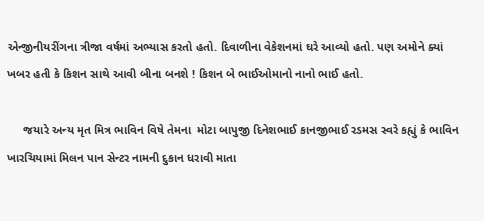એન્જીનીયરીંગના ત્રીજા વર્ષમાં અભ્યાસ કરતો હતો. દિવાળીના વેકેશનમાં ઘરે આવ્યો હતો. પણ અમોને ક્યાં ખબર હતી કે કિશન સાથે આવી બીના બનશે ! કિશન બે ભાઈઓમાનો નાનો ભાઈ હતો.

     જયારે અન્ય મૃત મિત્ર ભાવિન વિષે તેમના  મોટા બાપુજી દિનેશભાઈ કાનજીભાઈ રડમસ સ્વરે કહ્યું કે ભાવિન ખારચિયામાં મિલન પાન સેન્ટર નામની દુકાન ધરાવી માતા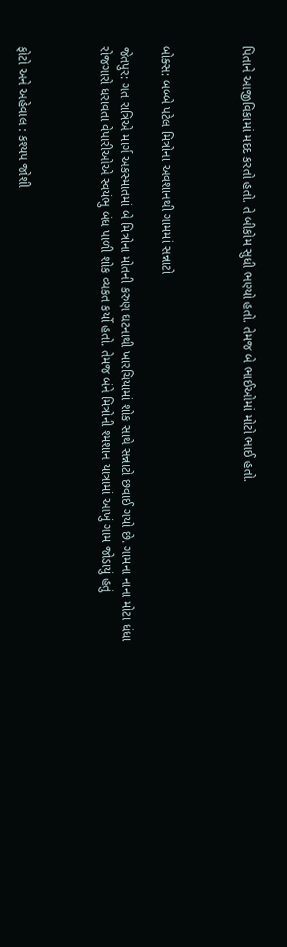પિતાને આજીવિકામાં મદદ કરતો હતો. તે બીકોમ સુધી ભણ્યો હતો. તેમજ બે ભાઈઓમાં મોટો ભાઈ હતો.



બોક્સ: બબ્બે પટેલ મિત્રોના અવશાનથી ગામમાં સન્નાટો

જેતપુર: ગત રાત્રિએ માર્ગ અકસ્માતમાં બે મિત્રોના મોતની કરુણ ઘટનાથી ખારચિયામાં શોક સાથે સન્નાટો છવાઈ ગયો છે. ગામના નાના મોટા ધંધા રોજગારો ધરાવતા વેપારીઓએ સ્વયંભુ બંધ પાળી શોક વ્યકત કર્યો હતો. તેમજ બંને મિત્રોની શ્મશાન યાત્રામાં આખું ગામ જોડાયું હતું



ફોટો અને અહેવાલ : કશ્યપ જોશી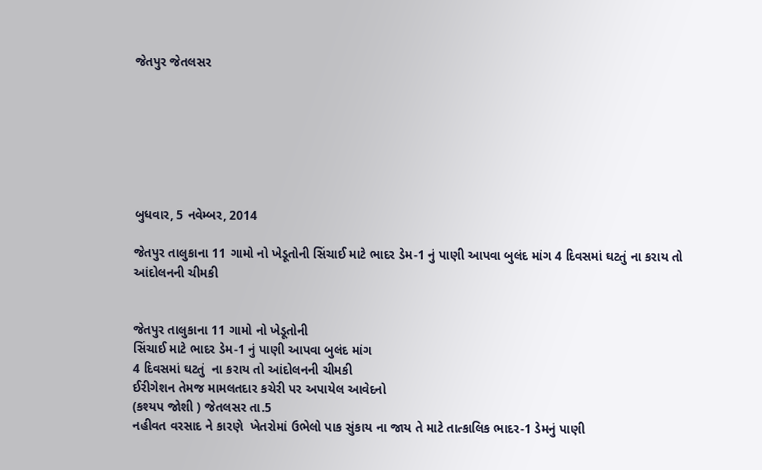જેતપુર જેતલસર







બુધવાર, 5 નવેમ્બર, 2014

જેતપુર તાલુકાના 11 ગામો નો ખેડૂતોની સિંચાઈ માટે ભાદર ડેમ-1 નું પાણી આપવા બુલંદ માંગ 4 દિવસમાં ઘટતું ના કરાય તો આંદોલનની ચીમકી


જેતપુર તાલુકાના 11 ગામો નો ખેડૂતોની
સિંચાઈ માટે ભાદર ડેમ-1 નું પાણી આપવા બુલંદ માંગ
4 દિવસમાં ઘટતું  ના કરાય તો આંદોલનની ચીમકી
ઈરીગેશન તેમજ મામલતદાર કચેરી પર અપાયેલ આવેદનો
(કશ્યપ જોશી ) જેતલસર તા.5
નહીવત વરસાદ ને કારણે  ખેતરોમાં ઉભેલો પાક સુંકાય ના જાય તે માટે તાત્કાલિક ભાદર-1 ડેમનું પાણી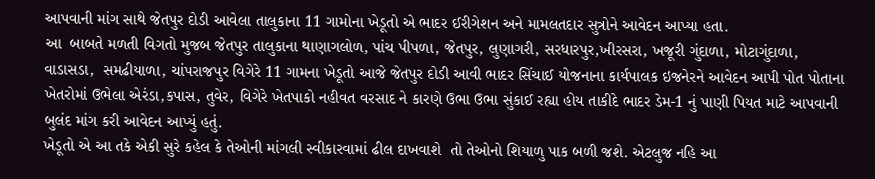આપવાની માંગ સાથે જેતપુર દોડી આવેલા તાલુકાના 11 ગામોના ખેડૂતો એ ભાદર ઈરીગેશન અને મામલતદાર સુત્રોને આવેદન આપ્યા હતા.
આ  બાબતે મળતી વિગતો મુજબ જેતપુર તાલુકાના થાણાગલોળ, પાંચ પીપળા, જેતપુર, લુણાગરી, સરધારપુર,ખીરસરા, ખજૂરી ગુંદાળા, મોટાગુંદાળા, વાડાસડા,  સમઢીયાળા, ચાંપરાજપુર વિગેરે 11 ગામના ખેડૂતો આજે જેતપુર દોડી આવી ભાદર સિંચાઈ યોજનાના કાર્યપાલક ઇજનેરને આવેદન આપી પોત પોતાના ખેતરોમાં ઉભેલા એરંડા,કપાસ, તુવેર, વિગેરે ખેતપાકો નહીવત વરસાદ ને કારણે ઉભા ઉભા સુંકાઈ રહ્યા હોય તાકીદે ભાદર ડેમ-1 નું પાણી પિયત માટે આપવાની બુલંદ માંગ કરી આવેદન આપ્યું હતું.
ખેડૂતો એ આ તકે એકી સુરે કહેલ કે તેઓની માંગલી સ્વીકારવામાં ઢીલ દાખવાશે  તો તેઓનો શિયાળુ પાક બળી જશે. એટલુજ નહિ આ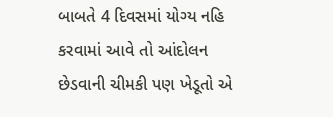બાબતે 4 દિવસમાં યોગ્ય નહિ કરવામાં આવે તો આંદોલન છેડવાની ચીમકી પણ ખેડૂતો એ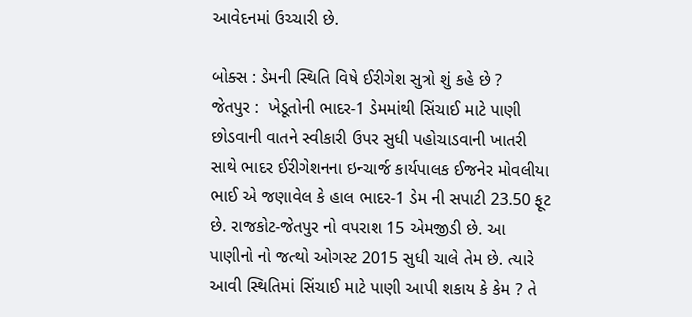આવેદનમાં ઉચ્ચારી છે.

બોક્સ : ડેમની સ્થિતિ વિષે ઈરીગેશ સુત્રો શું કહે છે ?
જેતપુર :  ખેડૂતોની ભાદર-1 ડેમમાંથી સિંચાઈ માટે પાણી છોડવાની વાતને સ્વીકારી ઉપર સુધી પહોચાડવાની ખાતરી સાથે ભાદર ઈરીગેશનના ઇન્ચાર્જ કાર્યપાલક ઈજનેર મોવલીયા ભાઈ એ જણાવેલ કે હાલ ભાદર-1 ડેમ ની સપાટી 23.50 ફૂટ છે. રાજકોટ-જેતપુર નો વપરાશ 15 એમજીડી છે. આ પાણીનો નો જત્થો ઓગસ્ટ 2015 સુધી ચાલે તેમ છે. ત્યારે આવી સ્થિતિમાં સિંચાઈ માટે પાણી આપી શકાય કે કેમ ? તે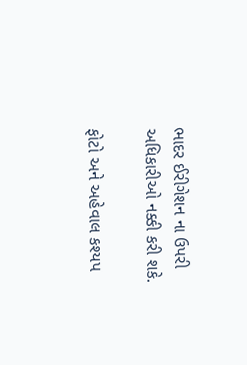ભાદર ઈરીગેશન ના ઉપરી અધિકારીઓ નક્કી કરી શકે.

ફોટો અને અહેવાલ કશ્યપ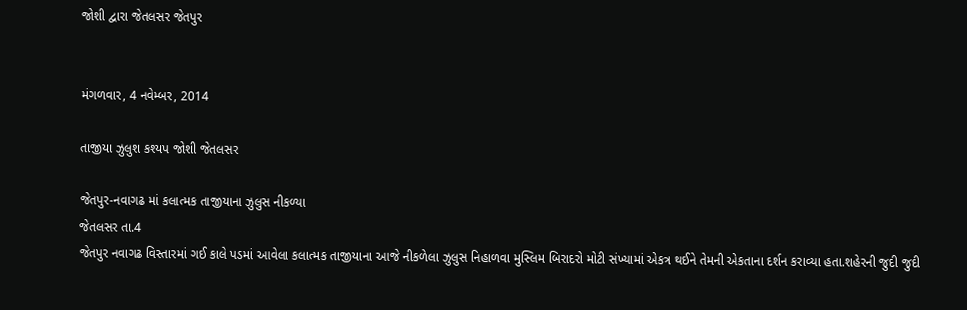જોશી દ્વારા જેતલસર જેતપુર


મંગળવાર, 4 નવેમ્બર, 2014

તાજીયા ઝુલુશ કશ્યપ જોશી જેતલસર

જેતપુર-નવાગઢ માં કલાત્મક તાજીયાના ઝુલુસ નીકળ્યા
જેતલસર તા.4
જેતપુર નવાગઢ વિસ્તારમાં ગઈ કાલે પડમાં આવેલા કલાત્મક તાજીયાના આજે નીકળેલા ઝુલુસ નિહાળવા મુસ્લિમ બિરાદરો મોટી સંખ્યામાં એકત્ર થઈને તેમની એકતાના દર્શન કરાવ્યા હતા.શહેરની જુદી જુદી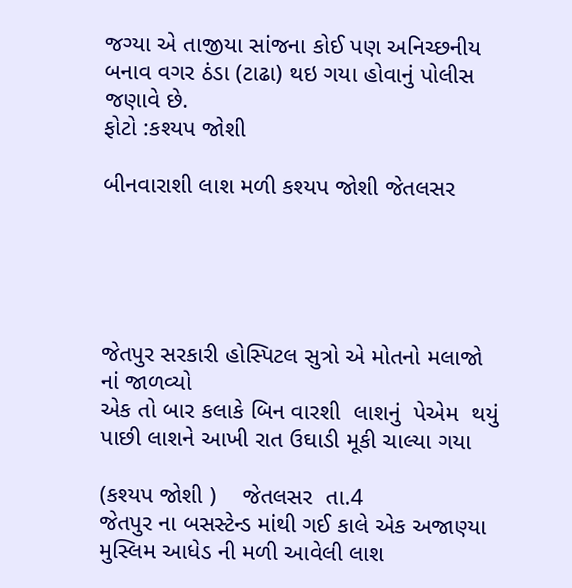જગ્યા એ તાજીયા સાંજના કોઈ પણ અનિચ્છનીય બનાવ વગર ઠંડા (ટાઢા) થઇ ગયા હોવાનું પોલીસ જણાવે છે.
ફોટો :કશ્યપ જોશી

બીનવારાશી લાશ મળી કશ્યપ જોશી જેતલસર





જેતપુર સરકારી હોસ્પિટલ સુત્રો એ મોતનો મલાજો નાં જાળવ્યો
એક તો બાર કલાકે બિન વારશી  લાશનું  પેએમ  થયું
પાછી લાશને આખી રાત ઉઘાડી મૂકી ચાલ્યા ગયા

(કશ્યપ જોશી )    જેતલસર  તા.4
જેતપુર ના બસસ્ટેન્ડ માંથી ગઈ કાલે એક અજાણ્યા મુસ્લિમ આધેડ ની મળી આવેલી લાશ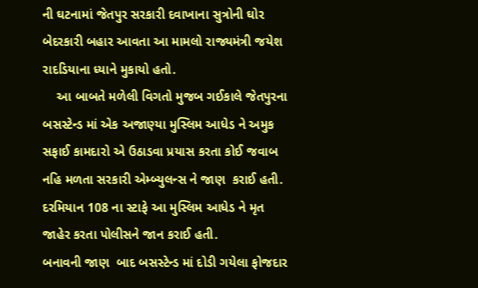ની ઘટનામાં જેતપુર સરકારી દવાખાના સુત્રોની ઘોર બેદરકારી બહાર આવતા આ મામલો રાજ્યમંત્રી જયેશ રાદડિયાના ધ્યાને મુકાયો હતો.
    આ બાબતે મળેલી વિગતો મુજબ ગઈકાલે જેતપુરના બસસ્ટેન્ડ માં એક અજાણ્યા મુસ્લિમ આધેડ ને અમુક સફાઈ કામદારો એ ઉઠાડવા પ્રયાસ કરતા કોઈ જવાબ નહિ મળતા સરકારી એમ્બ્યુલન્સ ને જાણ  કરાઈ હતી.
દરમિયાન 108 ના સ્ટાફે આ મુસ્લિમ આધેડ ને મૃત જાહેર કરતા પોલીસને જાન કરાઈ હતી.
બનાવની જાણ  બાદ બસસ્ટેન્ડ માં દોડી ગયેલા ફોજદાર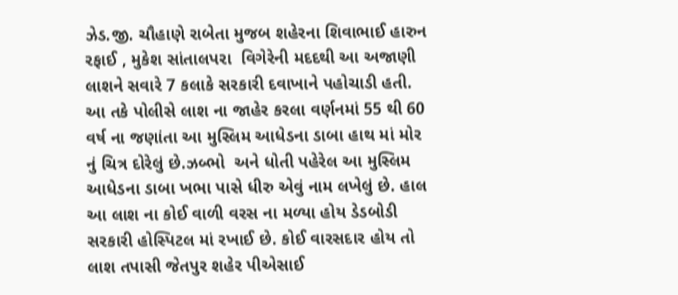ઝેડ.જી. ચૌહાણે રાબેતા મુજબ શહેરના શિવાભાઈ હારુન રફાઈ , મુકેશ સાંતાલપરા  વિગેરેની મદદથી આ અજાણી લાશને સવારે 7 કલાકે સરકારી દવાખાને પહોચાડી હતી.
આ તકે પોલીસે લાશ ના જાહેર કરલા વર્ણનમાં 55 થી 60 વર્ષ ના જણાંતા આ મુસ્લિમ આધેડના ડાબા હાથ માં મોર નું ચિત્ર દોરેલું છે.ઝબ્ભો  અને ધોતી પહેરેલ આ મુસ્લિમ આધેડના ડાબા ખભા પાસે ધીરુ એવું નામ લખેલું છે. હાલ આ લાશ ના કોઈ વાળી વરસ ના મળ્યા હોય ડેડબોડી  સરકારી હોસ્પિટલ માં રખાઈ છે. કોઈ વારસદાર હોય તો લાશ તપાસી જેતપુર શહેર પીએસાઈ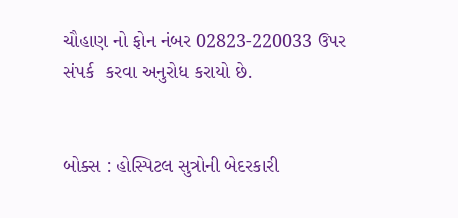ચૌહાણ નો ફોન નંબર 02823-220033 ઉપર સંપર્ક  કરવા અનુરોધ કરાયો છે.


બોક્સ : હોસ્પિટલ સુત્રોની બેદરકારી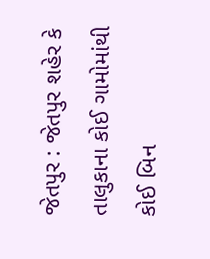જેતપુર : જેતપુર શહેર કે તાલુકાના કોઈ ગામોમાંથી કોઈ બિન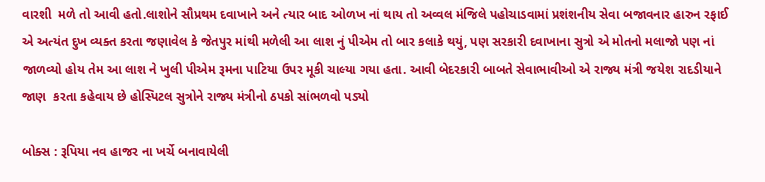વારશી  મળે તો આવી હતો.લાશોને સૌપ્રથમ દવાખાને અને ત્યાર બાદ ઓળખ નાં થાય તો અવ્વલ મંજિલે પહોચાડવામાં પ્રશંશનીય સેવા બજાવનાર હારુન રફાઈ એ અત્યંત દુખ વ્યક્ત કરતા જણાવેલ કે જેતપુર માંથી મળેલી આ લાશ નું પીએમ તો બાર કલાકે થયું, પણ સરકારી દવાખાના સુત્રો એ મોતનો મલાજો પણ નાં જાળવ્યો હોય તેમ આ લાશ ને ખુલી પીએમ રૂમના પાટિયા ઉપર મૂકી ચાલ્યા ગયા હતા. આવી બેદરકારી બાબતે સેવાભાવીઓ એ રાજ્ય મંત્રી જયેશ રાદડીયાને જાણ  કરતા કહેવાય છે હોસ્પિટલ સુત્રોને રાજ્ય મંત્રીનો ઠપકો સાંભળવો પડ્યો

બોક્સ : રૂપિયા નવ હાજર ના ખર્ચે બનાવાયેલી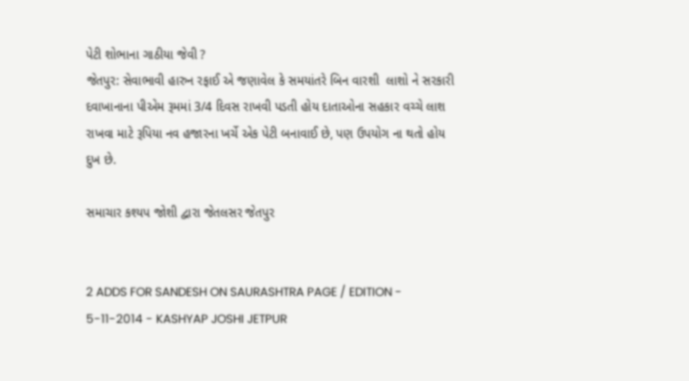પેટી શોભાના ગાઠીયા જેવી ?
જેતપુર: સેવાભાવી હારુન રફાઈ એ જણાવેલ કે સમયાંતરે બિન વારશી  લાશો ને સરકારી દવાખાનાના પીએમ રૂમમાં 3/4 દિવસ રાખવી પડતી હોય દાતાઓના સહકાર વચ્ચે લાશ રાખવા માટે રૂપિયા નવ હજારના ખર્ચે એક પેટી બનાવાઈ છે, પણ ઉપયોગ ના થતો હોય દુખ છે.

સમાચાર કશ્યપ જોશી દ્વારા જેતલસર જેતપુર


2 ADDS FOR SANDESH ON SAURASHTRA PAGE / EDITION - 5-11-2014 - KASHYAP JOSHI JETPUR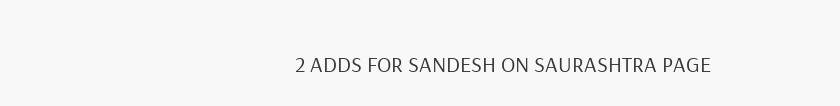2 ADDS FOR SANDESH ON SAURASHTRA PAGE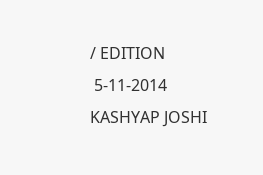/ EDITION
 5-11-2014
KASHYAP JOSHI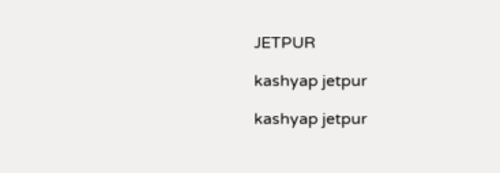JETPUR

kashyap jetpur

kashyap jetpur